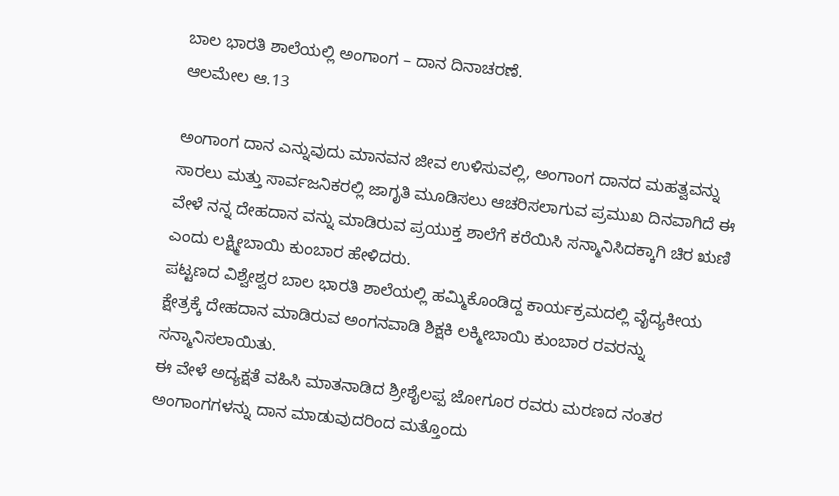ಬಾಲ ಭಾರತಿ ಶಾಲೆಯಲ್ಲಿ ಅಂಗಾಂಗ – ದಾನ ದಿನಾಚರಣೆ.
ಆಲಮೇಲ ಆ.13

ಅಂಗಾಂಗ ದಾನ ಎನ್ನುವುದು ಮಾನವನ ಜೀವ ಉಳಿಸುವಲ್ಲಿ, ಅಂಗಾಂಗ ದಾನದ ಮಹತ್ವವನ್ನು ಸಾರಲು ಮತ್ತು ಸಾರ್ವಜನಿಕರಲ್ಲಿ ಜಾಗೃತಿ ಮೂಡಿಸಲು ಆಚರಿಸಲಾಗುವ ಪ್ರಮುಖ ದಿನವಾಗಿದೆ ಈ ವೇಳೆ ನನ್ನ ದೇಹದಾನ ವನ್ನು ಮಾಡಿರುವ ಪ್ರಯುಕ್ತ ಶಾಲೆಗೆ ಕರೆಯಿಸಿ ಸನ್ಮಾನಿಸಿದಕ್ಕಾಗಿ ಚಿರ ಋಣಿ ಎಂದು ಲಕ್ಷ್ಮೀಬಾಯಿ ಕುಂಬಾರ ಹೇಳಿದರು.
ಪಟ್ಟಣದ ವಿಶ್ವೇಶ್ವರ ಬಾಲ ಭಾರತಿ ಶಾಲೆಯಲ್ಲಿ ಹಮ್ಮಿಕೊಂಡಿದ್ದ ಕಾರ್ಯಕ್ರಮದಲ್ಲಿ ವೈದ್ಯಕೀಯ ಕ್ಷೇತ್ರಕ್ಕೆ ದೇಹದಾನ ಮಾಡಿರುವ ಅಂಗನವಾಡಿ ಶಿಕ್ಷಕಿ ಲಕ್ಮೀಬಾಯಿ ಕುಂಬಾರ ರವರನ್ನು ಸನ್ಮಾನಿಸಲಾಯಿತು.
ಈ ವೇಳೆ ಅದ್ಯಕ್ಷತೆ ವಹಿಸಿ ಮಾತನಾಡಿದ ಶ್ರೀಶೈಲಪ್ಪ ಜೋಗೂರ ರವರು ಮರಣದ ನಂತರ ಅಂಗಾಂಗಗಳನ್ನು ದಾನ ಮಾಡುವುದರಿಂದ ಮತ್ತೊಂದು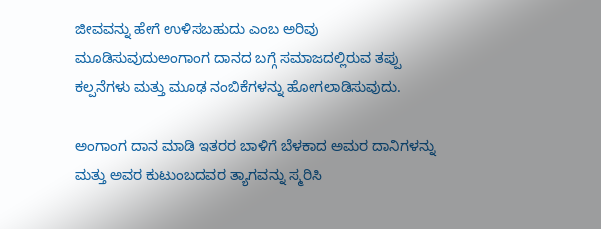ಜೀವವನ್ನು ಹೇಗೆ ಉಳಿಸಬಹುದು ಎಂಬ ಅರಿವು ಮೂಡಿಸುವುದುಅಂಗಾಂಗ ದಾನದ ಬಗ್ಗೆ ಸಮಾಜದಲ್ಲಿರುವ ತಪ್ಪು ಕಲ್ಪನೆಗಳು ಮತ್ತು ಮೂಢ ನಂಬಿಕೆಗಳನ್ನು ಹೋಗಲಾಡಿಸುವುದು.

ಅಂಗಾಂಗ ದಾನ ಮಾಡಿ ಇತರರ ಬಾಳಿಗೆ ಬೆಳಕಾದ ಅಮರ ದಾನಿಗಳನ್ನು ಮತ್ತು ಅವರ ಕುಟುಂಬದವರ ತ್ಯಾಗವನ್ನು ಸ್ಮರಿಸಿ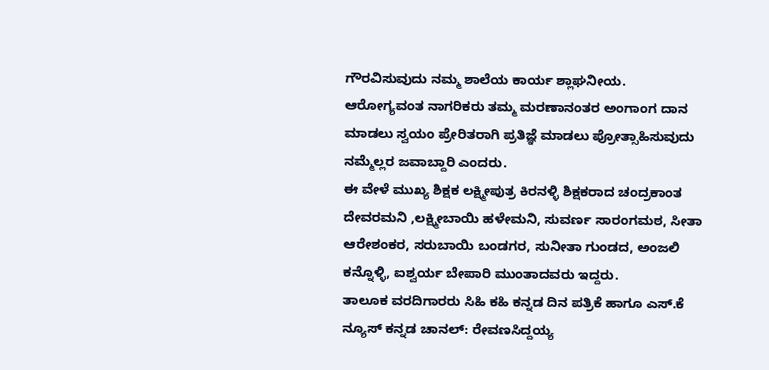ಗೌರವಿಸುವುದು ನಮ್ಮ ಶಾಲೆಯ ಕಾರ್ಯ ಶ್ಲಾಘನೀಯ.
ಆರೋಗ್ಯವಂತ ನಾಗರಿಕರು ತಮ್ಮ ಮರಣಾನಂತರ ಅಂಗಾಂಗ ದಾನ ಮಾಡಲು ಸ್ವಯಂ ಪ್ರೇರಿತರಾಗಿ ಪ್ರತಿಜ್ಞೆ ಮಾಡಲು ಪ್ರೋತ್ಸಾಹಿಸುವುದು ನಮ್ಮೆಲ್ಲರ ಜವಾಬ್ದಾರಿ ಎಂದರು.
ಈ ವೇಳೆ ಮುಖ್ಯ ಶಿಕ್ಷಕ ಲಕ್ಷ್ಮೀಪುತ್ರ ಕಿರನಳ್ಳಿ ಶಿಕ್ಷಕರಾದ ಚಂದ್ರಕಾಂತ ದೇವರಮನಿ ,ಲಕ್ಷ್ಮೀಬಾಯಿ ಹಳೇಮನಿ, ಸುವರ್ಣ ಸಾರಂಗಮಠ, ಸೀತಾ ಆರೇಶಂಕರ, ಸರುಬಾಯಿ ಬಂಡಗರ, ಸುನೀತಾ ಗುಂಡದ, ಅಂಜಲಿ ಕನ್ನೊಳ್ಳಿ, ಐಶ್ವರ್ಯ ಬೇಪಾರಿ ಮುಂತಾದವರು ಇದ್ದರು.
ತಾಲೂಕ ವರದಿಗಾರರು ಸಿಹಿ ಕಹಿ ಕನ್ನಡ ದಿನ ಪತ್ರಿಕೆ ಹಾಗೂ ಎಸ್.ಕೆ ನ್ಯೂಸ್ ಕನ್ನಡ ಚಾನಲ್: ರೇವಣಸಿದ್ದಯ್ಯ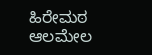ಹಿರೇಮಠ ಆಲಮೇಲ